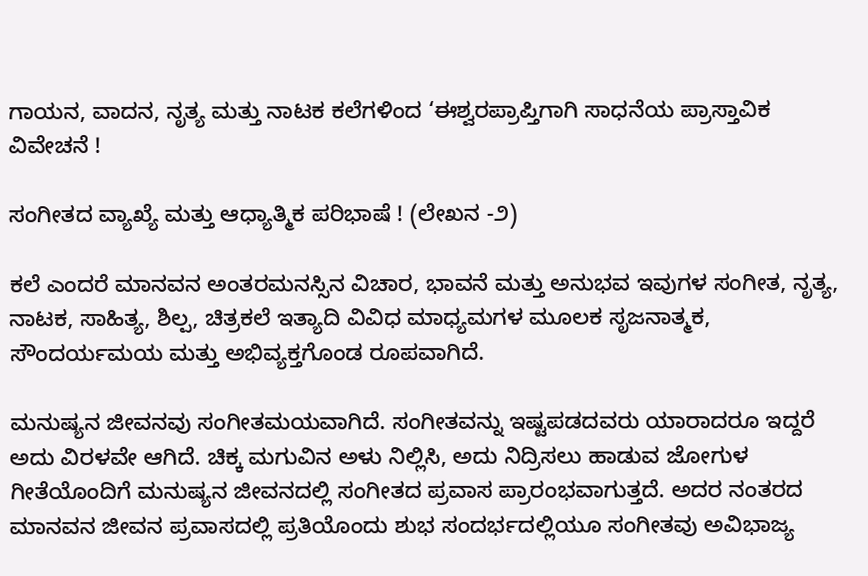ಗಾಯನ, ವಾದನ, ನೃತ್ಯ ಮತ್ತು ನಾಟಕ ಕಲೆಗಳಿಂದ ‘ಈಶ್ವರಪ್ರಾಪ್ತಿಗಾಗಿ ಸಾಧನೆಯ ಪ್ರಾಸ್ತಾವಿಕ ವಿವೇಚನೆ !

ಸಂಗೀತದ ವ್ಯಾಖ್ಯೆ ಮತ್ತು ಆಧ್ಯಾತ್ಮಿಕ ಪರಿಭಾಷೆ ! (ಲೇಖನ -೨)

ಕಲೆ ಎಂದರೆ ಮಾನವನ ಅಂತರಮನಸ್ಸಿನ ವಿಚಾರ, ಭಾವನೆ ಮತ್ತು ಅನುಭವ ಇವುಗಳ ಸಂಗೀತ, ನೃತ್ಯ, ನಾಟಕ, ಸಾಹಿತ್ಯ, ಶಿಲ್ಪ, ಚಿತ್ರಕಲೆ ಇತ್ಯಾದಿ ವಿವಿಧ ಮಾಧ್ಯಮಗಳ ಮೂಲಕ ಸೃಜನಾತ್ಮಕ, ಸೌಂದರ್ಯಮಯ ಮತ್ತು ಅಭಿವ್ಯಕ್ತಗೊಂಡ ರೂಪವಾಗಿದೆ.

ಮನುಷ್ಯನ ಜೀವನವು ಸಂಗೀತಮಯವಾಗಿದೆ. ಸಂಗೀತವನ್ನು ಇಷ್ಟಪಡದವರು ಯಾರಾದರೂ ಇದ್ದರೆ ಅದು ವಿರಳವೇ ಆಗಿದೆ. ಚಿಕ್ಕ ಮಗುವಿನ ಅಳು ನಿಲ್ಲಿಸಿ, ಅದು ನಿದ್ರಿಸಲು ಹಾಡುವ ಜೋಗುಳ ಗೀತೆಯೊಂದಿಗೆ ಮನುಷ್ಯನ ಜೀವನದಲ್ಲಿ ಸಂಗೀತದ ಪ್ರವಾಸ ಪ್ರಾರಂಭವಾಗುತ್ತದೆ. ಅದರ ನಂತರದ ಮಾನವನ ಜೀವನ ಪ್ರವಾಸದಲ್ಲಿ ಪ್ರತಿಯೊಂದು ಶುಭ ಸಂದರ್ಭದಲ್ಲಿಯೂ ಸಂಗೀತವು ಅವಿಭಾಜ್ಯ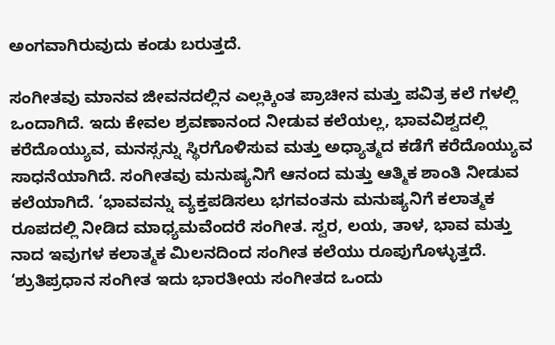ಅಂಗವಾಗಿರುವುದು ಕಂಡು ಬರುತ್ತದೆ.

ಸಂಗೀತವು ಮಾನವ ಜೀವನದಲ್ಲಿನ ಎಲ್ಲಕ್ಕಿಂತ ಪ್ರಾಚೀನ ಮತ್ತು ಪವಿತ್ರ ಕಲೆ ಗಳಲ್ಲಿ ಒಂದಾಗಿದೆ. ಇದು ಕೇವಲ ಶ್ರವಣಾನಂದ ನೀಡುವ ಕಲೆಯಲ್ಲ, ಭಾವವಿಶ್ವದಲ್ಲಿ ಕರೆದೊಯ್ಯುವ, ಮನಸ್ಸನ್ನು ಸ್ಥಿರಗೊಳಿಸುವ ಮತ್ತು ಅಧ್ಯಾತ್ಮದ ಕಡೆಗೆ ಕರೆದೊಯ್ಯುವ ಸಾಧನೆಯಾಗಿದೆ. ಸಂಗೀತವು ಮನುಷ್ಯನಿಗೆ ಆನಂದ ಮತ್ತು ಆತ್ಮಿಕ ಶಾಂತಿ ನೀಡುವ ಕಲೆಯಾಗಿದೆ. ‘ಭಾವವನ್ನು ವ್ಯಕ್ತಪಡಿಸಲು ಭಗವಂತನು ಮನುಷ್ಯನಿಗೆ ಕಲಾತ್ಮಕ ರೂಪದಲ್ಲಿ ನೀಡಿದ ಮಾಧ್ಯಮವೆಂದರೆ ಸಂಗೀತ. ಸ್ವರ, ಲಯ, ತಾಳ, ಭಾವ ಮತ್ತು ನಾದ ಇವುಗಳ ಕಲಾತ್ಮಕ ಮಿಲನದಿಂದ ಸಂಗೀತ ಕಲೆಯು ರೂಪುಗೊಳ್ಳುತ್ತದೆ. ‘ಶ್ರುತಿಪ್ರಧಾನ ಸಂಗೀತ ಇದು ಭಾರತೀಯ ಸಂಗೀತದ ಒಂದು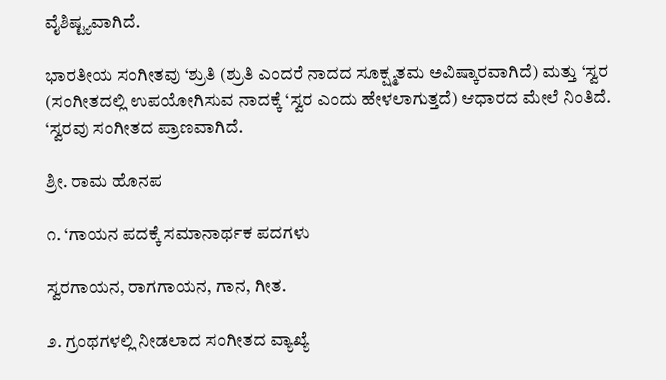ವೈಶಿಷ್ಟ್ಯವಾಗಿದೆ.

ಭಾರತೀಯ ಸಂಗೀತವು ‘ಶ್ರುತಿ (ಶ್ರುತಿ ಎಂದರೆ ನಾದದ ಸೂಕ್ಷ್ಮತಮ ಅವಿಷ್ಕಾರವಾಗಿದೆ) ಮತ್ತು ‘ಸ್ವರ (ಸಂಗೀತದಲ್ಲಿ ಉಪಯೋಗಿಸುವ ನಾದಕ್ಕೆ ‘ಸ್ವರ ಎಂದು ಹೇಳಲಾಗುತ್ತದೆ) ಆಧಾರದ ಮೇಲೆ ನಿಂತಿದೆ. ‘ಸ್ವರವು ಸಂಗೀತದ ಪ್ರಾಣವಾಗಿದೆ.

ಶ್ರೀ. ರಾಮ ಹೊನಪ

೧. ‘ಗಾಯನ ಪದಕ್ಕೆ ಸಮಾನಾರ್ಥಕ ಪದಗಳು

ಸ್ವರಗಾಯನ, ರಾಗಗಾಯನ, ಗಾನ, ಗೀತ.

೨. ಗ್ರಂಥಗಳಲ್ಲಿ ನೀಡಲಾದ ಸಂಗೀತದ ವ್ಯಾಖ್ಯೆ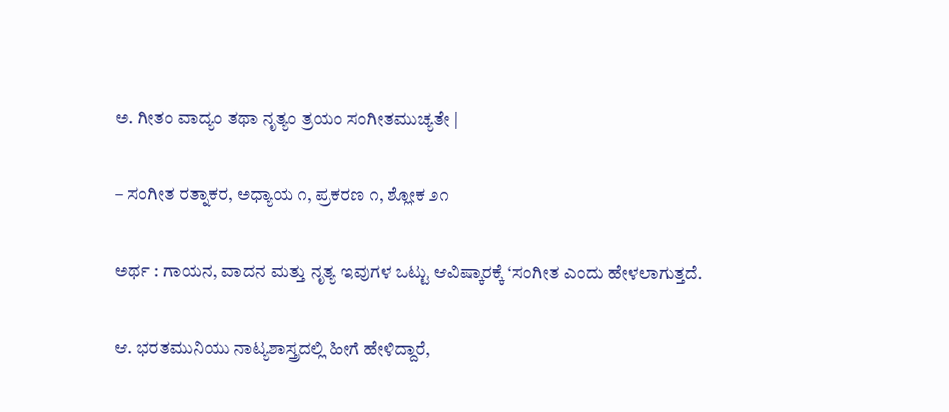ಅ. ಗೀತಂ ವಾದ್ಯಂ ತಥಾ ನೃತ್ಯಂ ತ್ರಯಂ ಸಂಗೀತಮುಚ್ಯತೇ |

– ಸಂಗೀತ ರತ್ನಾಕರ, ಅಧ್ಯಾಯ ೧, ಪ್ರಕರಣ ೧, ಶ್ಲೋಕ ೨೧

ಅರ್ಥ : ಗಾಯನ, ವಾದನ ಮತ್ತು ನೃತ್ಯ ಇವುಗಳ ಒಟ್ಟು ಆವಿಷ್ಕಾರಕ್ಕೆ ‘ಸಂಗೀತ ಎಂದು ಹೇಳಲಾಗುತ್ತದೆ.

ಆ. ಭರತಮುನಿಯು ನಾಟ್ಯಶಾಸ್ತ್ರದಲ್ಲಿ ಹೀಗೆ ಹೇಳಿದ್ದಾರೆ,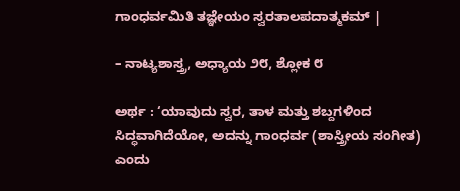ಗಾಂಧರ್ವಮಿತಿ ತಜ್ಞೇಯಂ ಸ್ವರತಾಲಪದಾತ್ಮಕಮ್ |

– ನಾಟ್ಯಶಾಸ್ತ್ರ, ಅಧ್ಯಾಯ ೨೮, ಶ್ಲೋಕ ೮

ಅರ್ಥ : ‘ಯಾವುದು ಸ್ವರ, ತಾಳ ಮತ್ತು ಶಬ್ದಗಳಿಂದ ಸಿದ್ಧವಾಗಿದೆಯೋ, ಅದನ್ನು ಗಾಂಧರ್ವ (ಶಾಸ್ತ್ರೀಯ ಸಂಗೀತ) ಎಂದು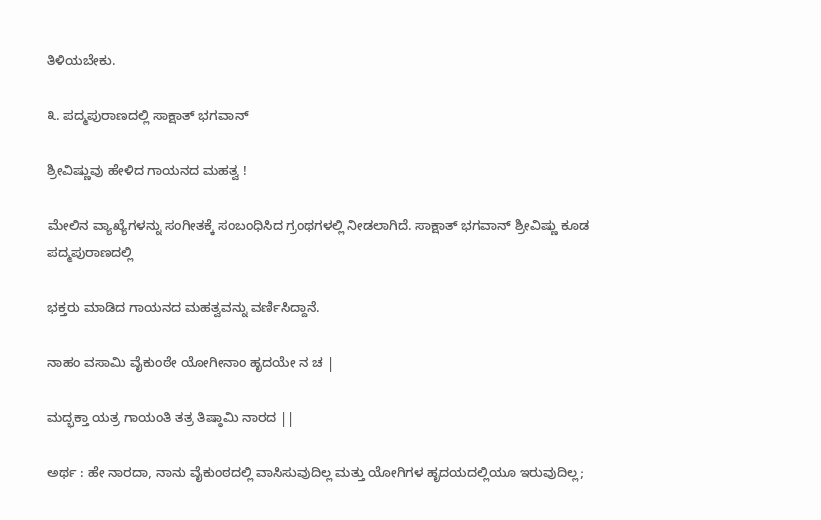ತಿಳಿಯಬೇಕು.

೩. ಪದ್ಮಪುರಾಣದಲ್ಲಿ ಸಾಕ್ಷಾತ್ ಭಗವಾನ್

ಶ್ರೀವಿಷ್ಣುವು ಹೇಳಿದ ಗಾಯನದ ಮಹತ್ವ !

ಮೇಲಿನ ವ್ಯಾಖ್ಯೆಗಳನ್ನು ಸಂಗೀತಕ್ಕೆ ಸಂಬಂಧಿಸಿದ ಗ್ರಂಥಗಳಲ್ಲಿ ನೀಡಲಾಗಿದೆ. ಸಾಕ್ಷಾತ್ ಭಗವಾನ್ ಶ್ರೀವಿಷ್ಣು ಕೂಡ ಪದ್ಮಪುರಾಣದಲ್ಲಿ

ಭಕ್ತರು ಮಾಡಿದ ಗಾಯನದ ಮಹತ್ವವನ್ನು ವರ್ಣಿಸಿದ್ದಾನೆ.

ನಾಹಂ ವಸಾಮಿ ವೈಕುಂಠೇ ಯೋಗೀನಾಂ ಹೃದಯೇ ನ ಚ |

ಮದ್ಭಕ್ತಾ ಯತ್ರ ಗಾಯಂತಿ ತತ್ರ ತಿಷ್ಠಾಮಿ ನಾರದ ||

ಅರ್ಥ : ಹೇ ನಾರದಾ, ನಾನು ವೈಕುಂಠದಲ್ಲಿ ವಾಸಿಸುವುದಿಲ್ಲ ಮತ್ತು ಯೋಗಿಗಳ ಹೃದಯದಲ್ಲಿಯೂ ಇರುವುದಿಲ್ಲ;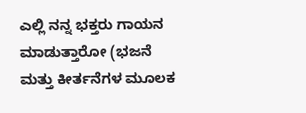ಎಲ್ಲಿ ನನ್ನ ಭಕ್ತರು ಗಾಯನ ಮಾಡುತ್ತಾರೋ (ಭಜನೆ ಮತ್ತು ಕೀರ್ತನೆಗಳ ಮೂಲಕ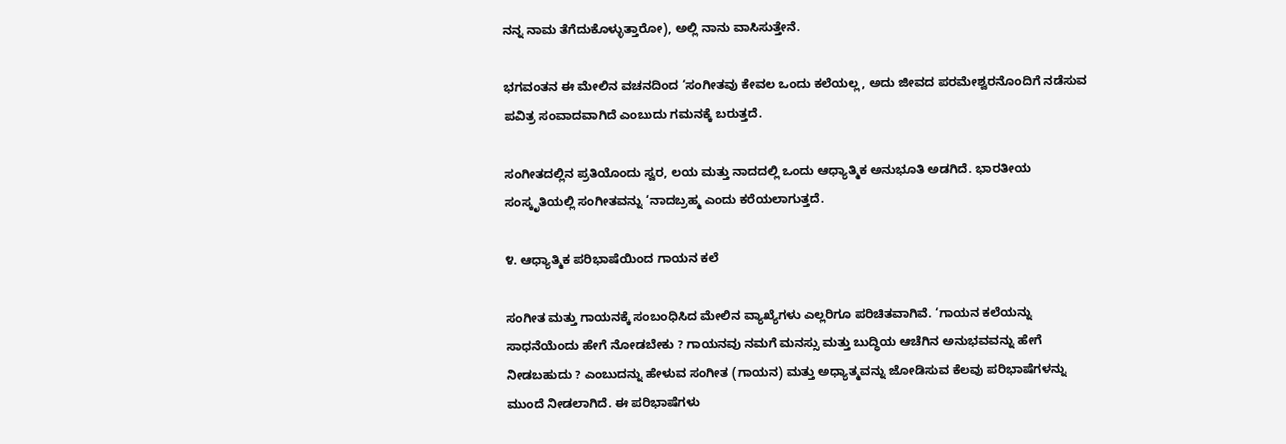ನನ್ನ ನಾಮ ತೆಗೆದುಕೊಳ್ಳುತ್ತಾರೋ), ಅಲ್ಲಿ ನಾನು ವಾಸಿಸುತ್ತೇನೆ.

ಭಗವಂತನ ಈ ಮೇಲಿನ ವಚನದಿಂದ ‘ಸಂಗೀತವು ಕೇವಲ ಒಂದು ಕಲೆಯಲ್ಲ, ಅದು ಜೀವದ ಪರಮೇಶ್ವರನೊಂದಿಗೆ ನಡೆಸುವ ಪವಿತ್ರ ಸಂವಾದವಾಗಿದೆ ಎಂಬುದು ಗಮನಕ್ಕೆ ಬರುತ್ತದೆ.

ಸಂಗೀತದಲ್ಲಿನ ಪ್ರತಿಯೊಂದು ಸ್ವರ, ಲಯ ಮತ್ತು ನಾದದಲ್ಲಿ ಒಂದು ಆಧ್ಯಾತ್ಮಿಕ ಅನುಭೂತಿ ಅಡಗಿದೆ. ಭಾರತೀಯ ಸಂಸ್ಕೃತಿಯಲ್ಲಿ ಸಂಗೀತವನ್ನು ‘ನಾದಬ್ರಹ್ಮ ಎಂದು ಕರೆಯಲಾಗುತ್ತದೆ.

೪. ಆಧ್ಯಾತ್ಮಿಕ ಪರಿಭಾಷೆಯಿಂದ ಗಾಯನ ಕಲೆ

ಸಂಗೀತ ಮತ್ತು ಗಾಯನಕ್ಕೆ ಸಂಬಂಧಿಸಿದ ಮೇಲಿನ ವ್ಯಾಖ್ಯೆಗಳು ಎಲ್ಲರಿಗೂ ಪರಿಚಿತವಾಗಿವೆ. ‘ಗಾಯನ ಕಲೆಯನ್ನು ಸಾಧನೆಯೆಂದು ಹೇಗೆ ನೋಡಬೇಕು ? ಗಾಯನವು ನಮಗೆ ಮನಸ್ಸು ಮತ್ತು ಬುದ್ಧಿಯ ಆಚೆಗಿನ ಅನುಭವವನ್ನು ಹೇಗೆ ನೀಡಬಹುದು ? ಎಂಬುದನ್ನು ಹೇಳುವ ಸಂಗೀತ (ಗಾಯನ) ಮತ್ತು ಅಧ್ಯಾತ್ಮವನ್ನು ಜೋಡಿಸುವ ಕೆಲವು ಪರಿಭಾಷೆಗಳನ್ನು ಮುಂದೆ ನೀಡಲಾಗಿದೆ. ಈ ಪರಿಭಾಷೆಗಳು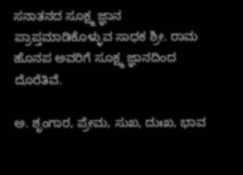ಸನಾತನದ ಸೂಕ್ಷ್ಮ ಜ್ಞಾನ ಪ್ರಾಪ್ತಮಾಡಿಕೊಳ್ಳುವ ಸಾಧಕ ಶ್ರೀ. ರಾಮ ಹೊನಪ ಅವರಿಗೆ ಸೂಕ್ಷ್ಮ ಜ್ಞಾನದಿಂದ ದೊರೆತಿವೆ.

ಅ. ಶೃಂಗಾರ, ಪ್ರೇಮ, ಸುಖ, ದುಃಖ, ಭಾವ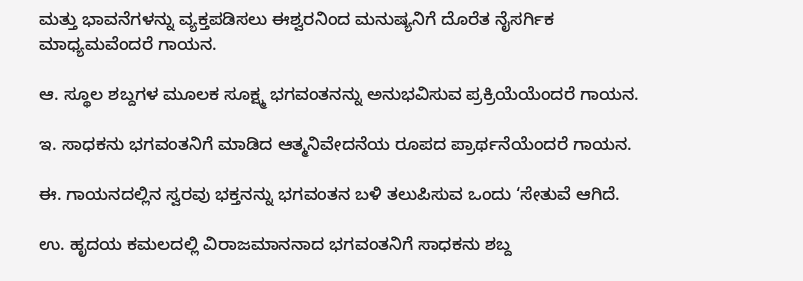ಮತ್ತು ಭಾವನೆಗಳನ್ನು ವ್ಯಕ್ತಪಡಿಸಲು ಈಶ್ವರನಿಂದ ಮನುಷ್ಯನಿಗೆ ದೊರೆತ ನೈಸರ್ಗಿಕ ಮಾಧ್ಯಮವೆಂದರೆ ಗಾಯನ.

ಆ. ಸ್ಥೂಲ ಶಬ್ದಗಳ ಮೂಲಕ ಸೂಕ್ಷ್ಮ ಭಗವಂತನನ್ನು ಅನುಭವಿಸುವ ಪ್ರಕ್ರಿಯೆಯೆಂದರೆ ಗಾಯನ.

ಇ. ಸಾಧಕನು ಭಗವಂತನಿಗೆ ಮಾಡಿದ ಆತ್ಮನಿವೇದನೆಯ ರೂಪದ ಪ್ರಾರ್ಥನೆಯೆಂದರೆ ಗಾಯನ.

ಈ. ಗಾಯನದಲ್ಲಿನ ಸ್ವರವು ಭಕ್ತನನ್ನು ಭಗವಂತನ ಬಳಿ ತಲುಪಿಸುವ ಒಂದು ‘ಸೇತುವೆ ಆಗಿದೆ.

ಉ. ಹೃದಯ ಕಮಲದಲ್ಲಿ ವಿರಾಜಮಾನನಾದ ಭಗವಂತನಿಗೆ ಸಾಧಕನು ಶಬ್ದ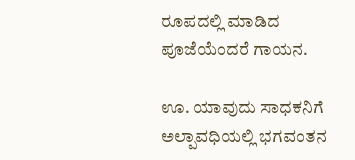ರೂಪದಲ್ಲಿ ಮಾಡಿದ ಪೂಜೆಯೆಂದರೆ ಗಾಯನ.

ಊ. ಯಾವುದು ಸಾಧಕನಿಗೆ ಅಲ್ಪಾವಧಿಯಲ್ಲಿ ಭಗವಂತನ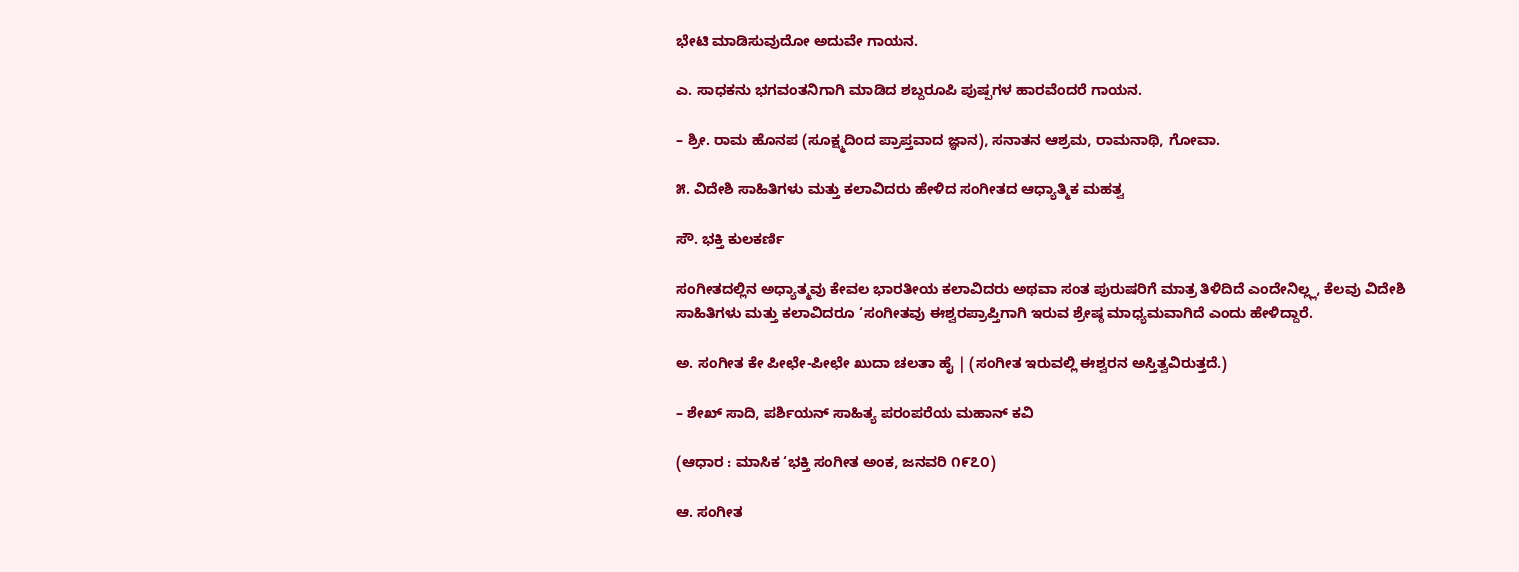ಭೇಟಿ ಮಾಡಿಸುವುದೋ ಅದುವೇ ಗಾಯನ.

ಎ. ಸಾಧಕನು ಭಗವಂತನಿಗಾಗಿ ಮಾಡಿದ ಶಬ್ದರೂಪಿ ಪುಷ್ಪಗಳ ಹಾರವೆಂದರೆ ಗಾಯನ.

– ಶ್ರೀ. ರಾಮ ಹೊನಪ (ಸೂಕ್ಷ್ಮದಿಂದ ಪ್ರಾಪ್ತವಾದ ಜ್ಞಾನ), ಸನಾತನ ಆಶ್ರಮ, ರಾಮನಾಥಿ, ಗೋವಾ.

೫. ವಿದೇಶಿ ಸಾಹಿತಿಗಳು ಮತ್ತು ಕಲಾವಿದರು ಹೇಳಿದ ಸಂಗೀತದ ಆಧ್ಯಾತ್ಮಿಕ ಮಹತ್ವ

ಸೌ. ಭಕ್ತಿ ಕುಲಕರ್ಣಿ

ಸಂಗೀತದಲ್ಲಿನ ಅಧ್ಯಾತ್ಮವು ಕೇವಲ ಭಾರತೀಯ ಕಲಾವಿದರು ಅಥವಾ ಸಂತ ಪುರುಷರಿಗೆ ಮಾತ್ರ ತಿಳಿದಿದೆ ಎಂದೇನಿಲ್ಲ್ಲ, ಕೆಲವು ವಿದೇಶಿ ಸಾಹಿತಿಗಳು ಮತ್ತು ಕಲಾವಿದರೂ ‘ಸಂಗೀತವು ಈಶ್ವರಪ್ರಾಪ್ತಿಗಾಗಿ ಇರುವ ಶ್ರೇಷ್ಠ ಮಾಧ್ಯಮವಾಗಿದೆ ಎಂದು ಹೇಳಿದ್ದಾರೆ.

ಅ. ಸಂಗೀತ ಕೇ ಪೀಛೇ-ಪೀಛೇ ಖುದಾ ಚಲತಾ ಹೈ | (ಸಂಗೀತ ಇರುವಲ್ಲಿ ಈಶ್ವರನ ಅಸ್ತಿತ್ವವಿರುತ್ತದೆ.)

– ಶೇಖ್ ಸಾದಿ, ಪರ್ಶಿಯನ್ ಸಾಹಿತ್ಯ ಪರಂಪರೆಯ ಮಹಾನ್ ಕವಿ

(ಆಧಾರ : ಮಾಸಿಕ ‘ಭಕ್ತಿ ಸಂಗೀತ ಅಂಕ, ಜನವರಿ ೧೯೭೦)

ಆ. ಸಂಗೀತ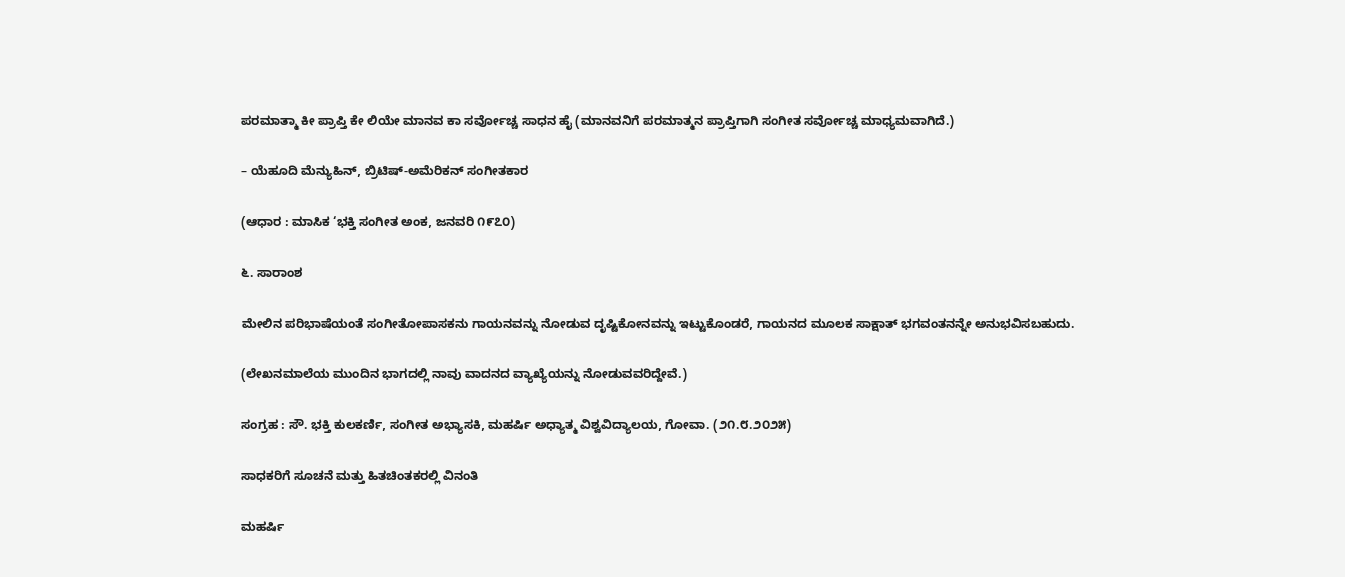ಪರಮಾತ್ಮಾ ಕೀ ಪ್ರಾಪ್ತಿ ಕೇ ಲಿಯೇ ಮಾನವ ಕಾ ಸರ್ವೋಚ್ಚ ಸಾಧನ ಹೈ (ಮಾನವನಿಗೆ ಪರಮಾತ್ಮನ ಪ್ರಾಪ್ತಿಗಾಗಿ ಸಂಗೀತ ಸರ್ವೋಚ್ಚ ಮಾಧ್ಯಮವಾಗಿದೆ.)

– ಯೆಹೂದಿ ಮೆನ್ಯುಹಿನ್, ಬ್ರಿಟಿಷ್-ಅಮೆರಿಕನ್ ಸಂಗೀತಕಾರ

(ಆಧಾರ : ಮಾಸಿಕ ‘ಭಕ್ತಿ ಸಂಗೀತ ಅಂಕ, ಜನವರಿ ೧೯೭೦)

೬. ಸಾರಾಂಶ

ಮೇಲಿನ ಪರಿಭಾಷೆಯಂತೆ ಸಂಗೀತೋಪಾಸಕನು ಗಾಯನವನ್ನು ನೋಡುವ ದೃಷ್ಟಿಕೋನವನ್ನು ಇಟ್ಟುಕೊಂಡರೆ, ಗಾಯನದ ಮೂಲಕ ಸಾಕ್ಷಾತ್ ಭಗವಂತನನ್ನೇ ಅನುಭವಿಸಬಹುದು.

(ಲೇಖನಮಾಲೆಯ ಮುಂದಿನ ಭಾಗದಲ್ಲಿ ನಾವು ವಾದನದ ವ್ಯಾಖ್ಯೆಯನ್ನು ನೋಡುವವರಿದ್ದೇವೆ.)

ಸಂಗ್ರಹ : ಸೌ. ಭಕ್ತಿ ಕುಲಕರ್ಣಿ, ಸಂಗೀತ ಅಭ್ಯಾಸಕಿ, ಮಹರ್ಷಿ ಅಧ್ಯಾತ್ಮ ವಿಶ್ವವಿದ್ಯಾಲಯ, ಗೋವಾ. (೨೧.೮.೨೦೨೫)

ಸಾಧಕರಿಗೆ ಸೂಚನೆ ಮತ್ತು ಹಿತಚಿಂತಕರಲ್ಲಿ ವಿನಂತಿ

ಮಹರ್ಷಿ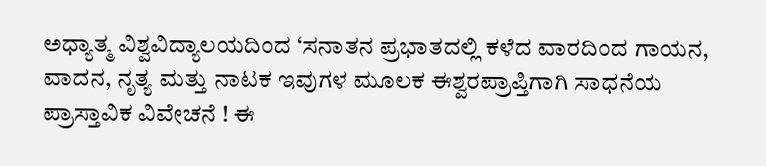ಅಧ್ಯಾತ್ಮ ವಿಶ್ವವಿದ್ಯಾಲಯದಿಂದ ‘ಸನಾತನ ಪ್ರಭಾತದಲ್ಲಿ ಕಳೆದ ವಾರದಿಂದ ಗಾಯನ, ವಾದನ, ನೃತ್ಯ ಮತ್ತು ನಾಟಕ ಇವುಗಳ ಮೂಲಕ ಈಶ್ವರಪ್ರಾಪ್ತಿಗಾಗಿ ಸಾಧನೆಯ ಪ್ರಾಸ್ತಾವಿಕ ವಿವೇಚನೆ ! ಈ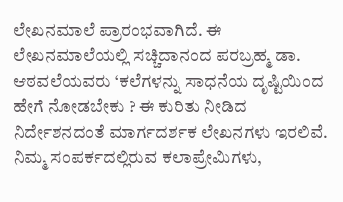ಲೇಖನಮಾಲೆ ಪ್ರಾರಂಭವಾಗಿದೆ. ಈ ಲೇಖನಮಾಲೆಯಲ್ಲಿ ಸಚ್ಚಿದಾನಂದ ಪರಬ್ರಹ್ಮ ಡಾ. ಆಠವಲೆಯವರು ‘ಕಲೆಗಳನ್ನು ಸಾಧನೆಯ ದೃಷ್ಟಿಯಿಂದ ಹೇಗೆ ನೋಡಬೇಕು ? ಈ ಕುರಿತು ನೀಡಿದ ನಿರ್ದೇಶನದಂತೆ ಮಾರ್ಗದರ್ಶಕ ಲೇಖನಗಳು ಇರಲಿವೆ. ನಿಮ್ಮ ಸಂಪರ್ಕದಲ್ಲಿರುವ ಕಲಾಪ್ರೇಮಿಗಳು,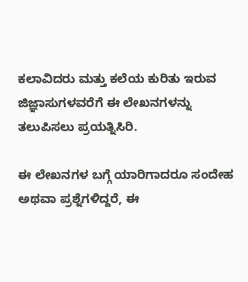ಕಲಾವಿದರು ಮತ್ತು ಕಲೆಯ ಕುರಿತು ಇರುವ ಜಿಜ್ಞಾಸುಗಳವರೆಗೆ ಈ ಲೇಖನಗಳನ್ನು ತಲುಪಿಸಲು ಪ್ರಯತ್ನಿಸಿರಿ.

ಈ ಲೇಖನಗಳ ಬಗ್ಗೆ ಯಾರಿಗಾದರೂ ಸಂದೇಹ ಅಥವಾ ಪ್ರಶ್ನೆಗಳಿದ್ದರೆ, ಈ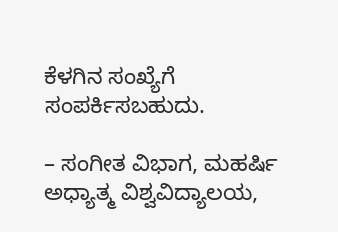ಕೆಳಗಿನ ಸಂಖ್ಯೆಗೆ ಸಂಪರ್ಕಿಸಬಹುದು.

– ಸಂಗೀತ ವಿಭಾಗ, ಮಹರ್ಷಿ ಅಧ್ಯಾತ್ಮ ವಿಶ್ವವಿದ್ಯಾಲಯ,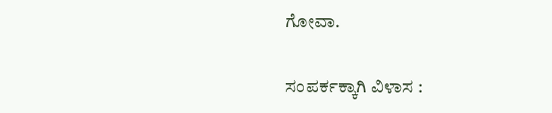ಗೋವಾ.

ಸಂಪರ್ಕಕ್ಕಾಗಿ ವಿಳಾಸ :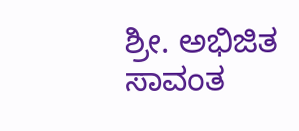ಶ್ರೀ. ಅಭಿಜಿತ ಸಾವಂತ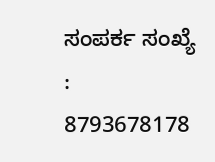ಸಂಪರ್ಕ ಸಂಖ್ಯೆ : 8793678178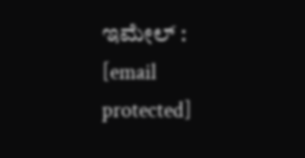ಇಮೇಲ್ : [email protected]